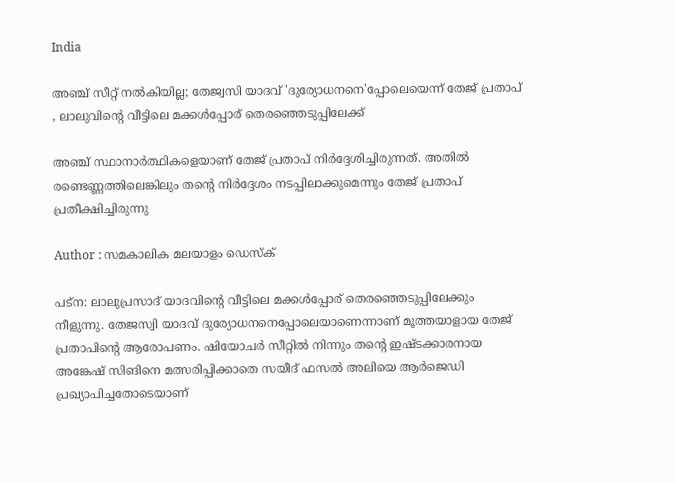India

അഞ്ച് സീറ്റ് നല്‍കിയില്ല; തേജ്വസി യാദവ് 'ദുര്യോധനനെ'പ്പോലെയെന്ന് തേജ് പ്രതാപ് , ലാലുവിന്റെ വീട്ടിലെ മക്കള്‍പ്പോര് തെരഞ്ഞെടുപ്പിലേക്ക്

അഞ്ച് സ്ഥാനാര്‍ത്ഥികളെയാണ് തേജ് പ്രതാപ് നിര്‍ദ്ദേശിച്ചിരുന്നത്. അതില്‍ രണ്ടെണ്ണത്തിലെങ്കിലും തന്റെ നിര്‍ദ്ദേശം നടപ്പിലാക്കുമെന്നും തേജ് പ്രതാപ് പ്രതീക്ഷിച്ചിരുന്നു

Author : സമകാലിക മലയാളം ഡെസ്ക്

പട്‌ന: ലാലുപ്രസാദ് യാദവിന്റെ വീട്ടിലെ മക്കള്‍പ്പോര് തെരഞ്ഞെടുപ്പിലേക്കും നീളുന്നു. തേജസ്വി യാദവ് ദുര്യോധനനെപ്പോലെയാണെന്നാണ് മൂത്തയാളായ തേജ് പ്രതാപിന്റെ ആരോപണം. ഷിയോചര്‍ സീറ്റില്‍ നിന്നും തന്റെ ഇഷ്ടക്കാരനായ അങ്കേഷ് സിങിനെ മത്സരിപ്പിക്കാതെ സയീദ് ഫസല്‍ അലിയെ ആര്‍ജെഡി പ്രഖ്യാപിച്ചതോടെയാണ്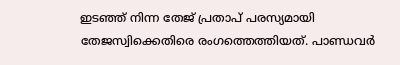ഇടഞ്ഞ് നിന്ന തേജ് പ്രതാപ് പരസ്യമായി തേജസ്വിക്കെതിരെ രംഗത്തെത്തിയത്. പാണ്ഡവര്‍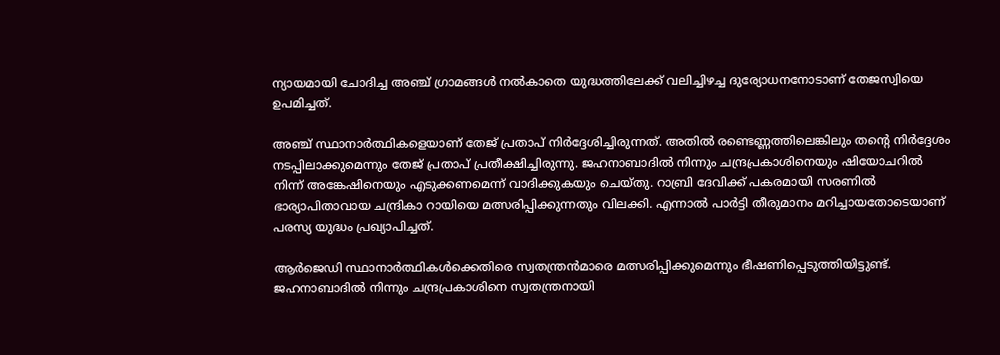ന്യായമായി ചോദിച്ച അഞ്ച് ഗ്രാമങ്ങള്‍ നല്‍കാതെ യുദ്ധത്തിലേക്ക് വലിച്ചിഴച്ച ദുര്യോധനനോടാണ് തേജസ്വിയെ ഉപമിച്ചത്.

അഞ്ച് സ്ഥാനാര്‍ത്ഥികളെയാണ് തേജ് പ്രതാപ് നിര്‍ദ്ദേശിച്ചിരുന്നത്. അതില്‍ രണ്ടെണ്ണത്തിലെങ്കിലും തന്റെ നിര്‍ദ്ദേശം നടപ്പിലാക്കുമെന്നും തേജ് പ്രതാപ് പ്രതീക്ഷിച്ചിരുന്നു. ജഹനാബാദില്‍ നിന്നും ചന്ദ്രപ്രകാശിനെയും ഷിയോചറില്‍ നിന്ന് അങ്കേഷിനെയും എടുക്കണമെന്ന് വാദിക്കുകയും ചെയ്തു. റാബ്രി ദേവിക്ക് പകരമായി സരണില്‍ ഭാര്യാപിതാവായ ചന്ദ്രികാ റായിയെ മത്സരിപ്പിക്കുന്നതും വിലക്കി. എന്നാല്‍ പാര്‍ട്ടി തീരുമാനം മറിച്ചായതോടെയാണ് പരസ്യ യുദ്ധം പ്രഖ്യാപിച്ചത്.

ആര്‍ജെഡി സ്ഥാനാര്‍ത്ഥികള്‍ക്കെതിരെ സ്വതന്ത്രന്‍മാരെ മത്സരിപ്പിക്കുമെന്നും ഭീഷണിപ്പെടുത്തിയിട്ടുണ്ട്. ജഹനാബാദില്‍ നിന്നും ചന്ദ്രപ്രകാശിനെ സ്വതന്ത്രനായി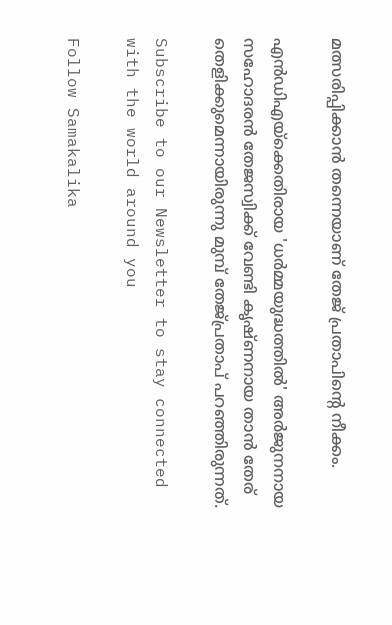മത്സരിപ്പിക്കാന്‍ തന്നെയാണ് തേജ് പ്രതാപിന്റെ നീക്കം.

എന്‍ഡിഎയ്‌ക്കെതിരായ 'ധര്‍മ്മയുദ്ധത്തില്‍' അര്‍ജുനനായ സഹോദരന്‍ തേജസ്വിക്ക് വേണ്ടി കൃഷ്ണനായ താന്‍ തേര് തെളിക്കുമെന്നായിരുന്നു മുമ്പ് തേജ്പ്രതാപ് പറഞ്ഞിരുന്നത്.

Subscribe to our Newsletter to stay connected with the world around you

Follow Samakalika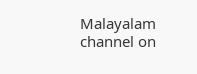Malayalam channel on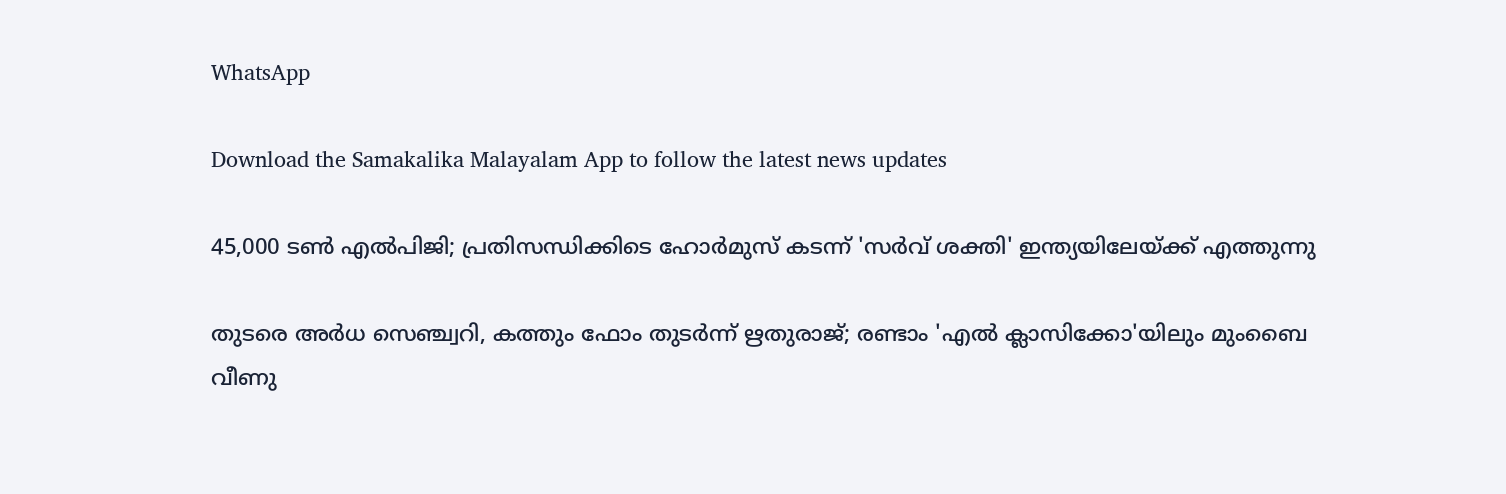WhatsApp

Download the Samakalika Malayalam App to follow the latest news updates

45,000 ടൺ എൽപിജി; പ്രതിസന്ധിക്കിടെ ഹോർമുസ് കടന്ന് 'സർവ് ശക്തി' ഇന്ത്യയിലേയ്ക്ക് എത്തുന്നു

തുടരെ അര്‍ധ സെഞ്ച്വറി, കത്തും ഫോം തുടര്‍ന്ന് ഋതുരാജ്; രണ്ടാം 'എല്‍ ക്ലാസിക്കോ'യിലും മുംബൈ വീണു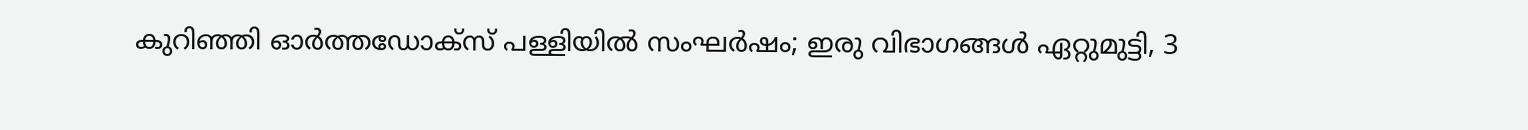കുറിഞ്ഞി ഓർത്തഡോക്സ് പള്ളിയിൽ സംഘർഷം; ഇരു വിഭാഗങ്ങൾ ഏറ്റുമുട്ടി, 3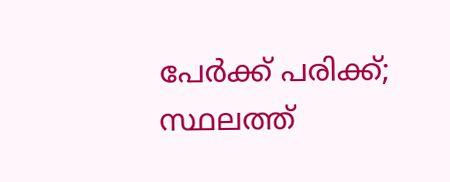പേർക്ക് പരിക്ക്; സ്ഥലത്ത്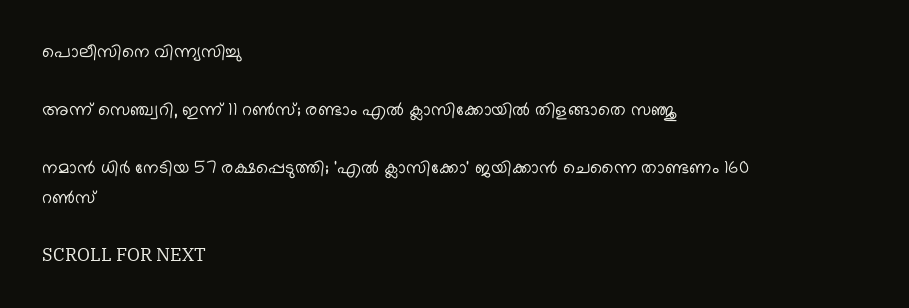പൊലീസിനെ വിന്ന്യസിച്ചു

അന്ന് സെഞ്ച്വറി, ഇന്ന് 11 റണ്‍സ്; രണ്ടാം എല്‍ ക്ലാസിക്കോയില്‍ തിളങ്ങാതെ സഞ്ജു

നമാന്‍ ധിര്‍ നേടിയ 57 രക്ഷപ്പെടുത്തി; 'എല്‍ ക്ലാസിക്കോ' ജയിക്കാന്‍ ചെന്നൈ താണ്ടണം 160 റണ്‍സ്

SCROLL FOR NEXT